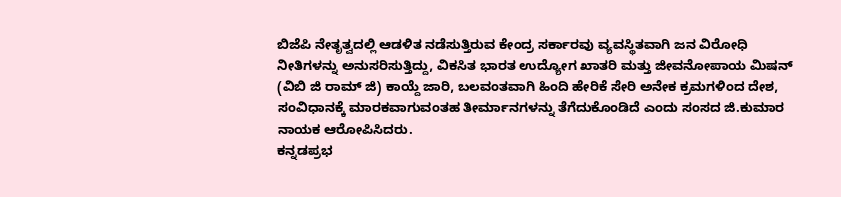ಬಿಜೆಪಿ ನೇತೃತ್ವದಲ್ಲಿ ಆಡಳಿತ ನಡೆಸುತ್ತಿರುವ ಕೇಂದ್ರ ಸರ್ಕಾರವು ವ್ಯವಸ್ಥಿತವಾಗಿ ಜನ ವಿರೋಧಿ ನೀತಿಗಳನ್ನು ಅನುಸರಿಸುತ್ತಿದ್ದು, ವಿಕಸಿತ ಭಾರತ ಉದ್ಯೋಗ ಖಾತರಿ ಮತ್ತು ಜೀವನೋಪಾಯ ಮಿಷನ್ (ವಿಬಿ ಜಿ ರಾಮ್ ಜಿ) ಕಾಯ್ದೆ ಜಾರಿ, ಬಲವಂತವಾಗಿ ಹಿಂದಿ ಹೇರಿಕೆ ಸೇರಿ ಅನೇಕ ಕ್ರಮಗಳಿಂದ ದೇಶ, ಸಂವಿಧಾನಕ್ಕೆ ಮಾರಕವಾಗುವಂತಹ ತೀರ್ಮಾನಗಳನ್ನು ತೆಗೆದುಕೊಂಡಿದೆ ಎಂದು ಸಂಸದ ಜಿ.ಕುಮಾರ ನಾಯಕ ಆರೋಪಿಸಿದರು.
ಕನ್ನಡಪ್ರಭ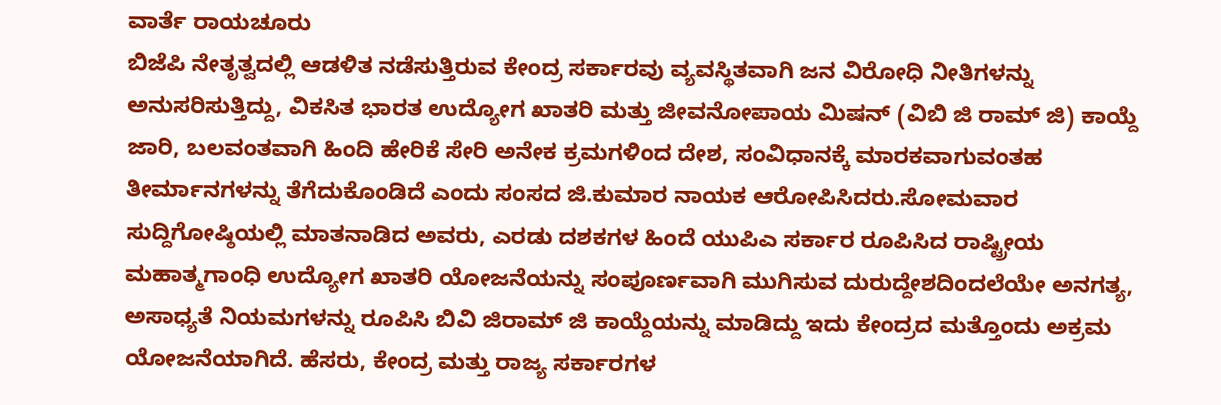ವಾರ್ತೆ ರಾಯಚೂರು
ಬಿಜೆಪಿ ನೇತೃತ್ವದಲ್ಲಿ ಆಡಳಿತ ನಡೆಸುತ್ತಿರುವ ಕೇಂದ್ರ ಸರ್ಕಾರವು ವ್ಯವಸ್ಥಿತವಾಗಿ ಜನ ವಿರೋಧಿ ನೀತಿಗಳನ್ನು ಅನುಸರಿಸುತ್ತಿದ್ದು, ವಿಕಸಿತ ಭಾರತ ಉದ್ಯೋಗ ಖಾತರಿ ಮತ್ತು ಜೀವನೋಪಾಯ ಮಿಷನ್ (ವಿಬಿ ಜಿ ರಾಮ್ ಜಿ) ಕಾಯ್ದೆ ಜಾರಿ, ಬಲವಂತವಾಗಿ ಹಿಂದಿ ಹೇರಿಕೆ ಸೇರಿ ಅನೇಕ ಕ್ರಮಗಳಿಂದ ದೇಶ, ಸಂವಿಧಾನಕ್ಕೆ ಮಾರಕವಾಗುವಂತಹ ತೀರ್ಮಾನಗಳನ್ನು ತೆಗೆದುಕೊಂಡಿದೆ ಎಂದು ಸಂಸದ ಜಿ.ಕುಮಾರ ನಾಯಕ ಆರೋಪಿಸಿದರು.ಸೋಮವಾರ ಸುದ್ದಿಗೋಷ್ಠಿಯಲ್ಲಿ ಮಾತನಾಡಿದ ಅವರು, ಎರಡು ದಶಕಗಳ ಹಿಂದೆ ಯುಪಿಎ ಸರ್ಕಾರ ರೂಪಿಸಿದ ರಾಷ್ಟ್ರೀಯ ಮಹಾತ್ಮಗಾಂಧಿ ಉದ್ಯೋಗ ಖಾತರಿ ಯೋಜನೆಯನ್ನು ಸಂಪೂರ್ಣವಾಗಿ ಮುಗಿಸುವ ದುರುದ್ದೇಶದಿಂದಲೆಯೇ ಅನಗತ್ಯ, ಅಸಾಧ್ಯತೆ ನಿಯಮಗಳನ್ನು ರೂಪಿಸಿ ಬಿವಿ ಜಿರಾಮ್ ಜಿ ಕಾಯ್ದೆಯನ್ನು ಮಾಡಿದ್ದು ಇದು ಕೇಂದ್ರದ ಮತ್ತೊಂದು ಅಕ್ರಮ ಯೋಜನೆಯಾಗಿದೆ. ಹೆಸರು, ಕೇಂದ್ರ ಮತ್ತು ರಾಜ್ಯ ಸರ್ಕಾರಗಳ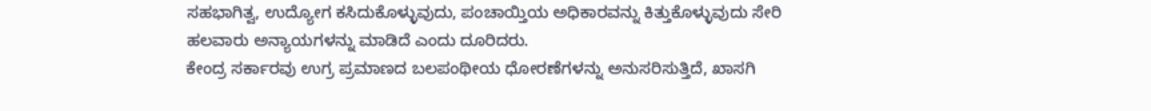ಸಹಭಾಗಿತ್ವ, ಉದ್ಯೋಗ ಕಸಿದುಕೊಳ್ಳುವುದು, ಪಂಚಾಯ್ತಿಯ ಅಧಿಕಾರವನ್ನು ಕಿತ್ತುಕೊಳ್ಳುವುದು ಸೇರಿ ಹಲವಾರು ಅನ್ಯಾಯಗಳನ್ನು ಮಾಡಿದೆ ಎಂದು ದೂರಿದರು.
ಕೇಂದ್ರ ಸರ್ಕಾರವು ಉಗ್ರ ಪ್ರಮಾಣದ ಬಲಪಂಥೀಯ ಧೋರಣೆಗಳನ್ನು ಅನುಸರಿಸುತ್ತಿದೆ, ಖಾಸಗಿ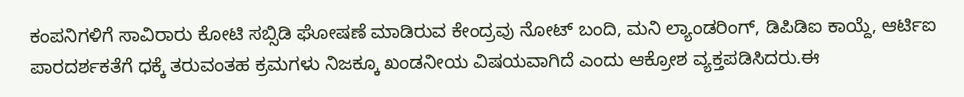ಕಂಪನಿಗಳಿಗೆ ಸಾವಿರಾರು ಕೋಟಿ ಸಬ್ಸಿಡಿ ಘೋಷಣೆ ಮಾಡಿರುವ ಕೇಂದ್ರವು ನೋಟ್ ಬಂದಿ, ಮನಿ ಲ್ಯಾಂಡರಿಂಗ್, ಡಿಪಿಡಿಐ ಕಾಯ್ದೆ, ಆರ್ಟಿಐ ಪಾರದರ್ಶಕತೆಗೆ ಧಕ್ಕೆ ತರುವಂತಹ ಕ್ರಮಗಳು ನಿಜಕ್ಕೂ ಖಂಡನೀಯ ವಿಷಯವಾಗಿದೆ ಎಂದು ಆಕ್ರೋಶ ವ್ಯಕ್ತಪಡಿಸಿದರು.ಈ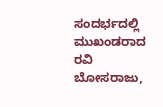ಸಂದರ್ಭದಲ್ಲಿ ಮುಖಂಡರಾದ ರವಿ ಬೋಸರಾಜು,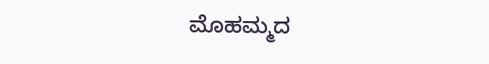ಮೊಹಮ್ಮದ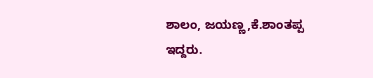ಶಾಲಂ, ಜಯಣ್ಣ,ಕೆ.ಶಾಂತಪ್ಪ ಇದ್ದರು.